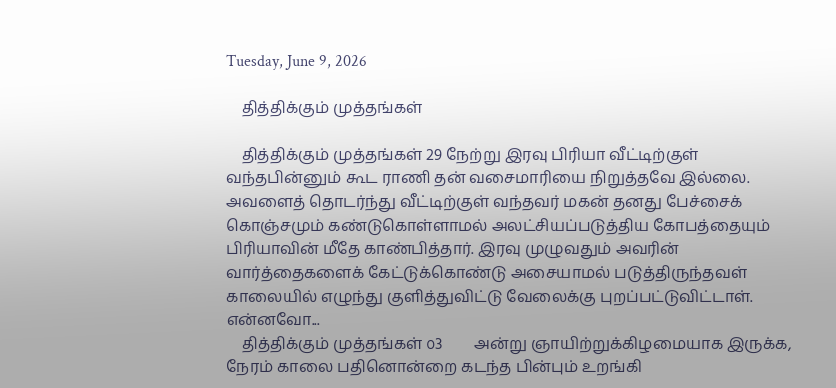Tuesday, June 9, 2026

    தித்திக்கும் முத்தங்கள்

    தித்திக்கும் முத்தங்கள் 29 நேற்று இரவு பிரியா வீட்டிற்குள் வந்தபின்னும் கூட ராணி தன் வசைமாரியை நிறுத்தவே இல்லை. அவளைத் தொடர்ந்து வீட்டிற்குள் வந்தவர் மகன் தனது பேச்சைக் கொஞ்சமும் கண்டுகொள்ளாமல் அலட்சியப்படுத்திய கோபத்தையும்  பிரியாவின் மீதே காண்பித்தார். இரவு முழுவதும் அவரின் வார்த்தைகளைக் கேட்டுக்கொண்டு அசையாமல் படுத்திருந்தவள் காலையில் எழுந்து குளித்துவிட்டு வேலைக்கு புறப்பட்டுவிட்டாள். என்னவோ...
    தித்திக்கும் முத்தங்கள் ௦3        அன்று ஞாயிற்றுக்கிழமையாக இருக்க, நேரம் காலை பதினொன்றை கடந்த பின்பும் உறங்கி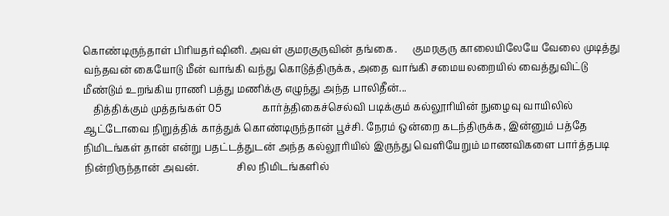கொண்டிருந்தாள் பிரியதர்ஷினி. அவள் குமரகுருவின் தங்கை.      குமரகுரு காலையிலேயே வேலை முடித்து வந்தவன் கையோடு மீன் வாங்கி வந்து கொடுத்திருக்க, அதை வாங்கி சமையலறையில் வைத்துவிட்டு மீண்டும் உறங்கிய ராணி பத்து மணிக்கு எழுந்து அந்த பாலிதீன்...
    தித்திக்கும் முத்தங்கள் 05                கார்த்திகைச்செல்வி படிக்கும் கல்லூரியின் நுழைவு வாயிலில் ஆட்டோவை நிறுத்திக் காத்துக் கொண்டிருந்தான் பூச்சி. நேரம் ஒன்றை கடந்திருக்க, இன்னும் பத்தே நிமிடங்கள் தான் என்று பதட்டத்துடன் அந்த கல்லூரியில் இருந்து வெளியேறும் மாணவிகளை பார்த்தபடி நின்றிருந்தான் அவன்.               சில நிமிடங்களில்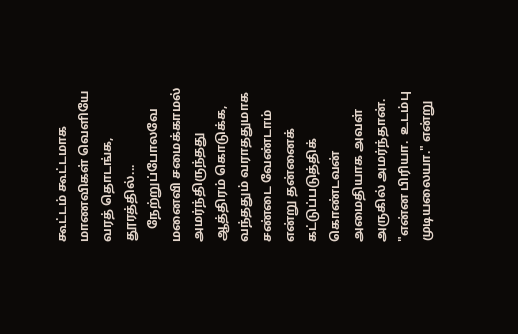கூட்டம் கூட்டமாக மாணவிகள் வெளியே வரத் தொடங்க, தூரத்தில்...
    நேற்றுப்போலவே மனைவி சமைக்காமல் அமர்ந்திருந்தது ஆத்திரம் கொடுக்க, வந்ததும் வராததுமாக சண்டை வேண்டாம் என்று தன்னைக் கட்டுப்படுத்திக் கொண்டவன் அமைதியாக அவள் அருகில் அமர்ந்தான். "என்ன பிரியா.  உடம்பு முடியலையா." என்று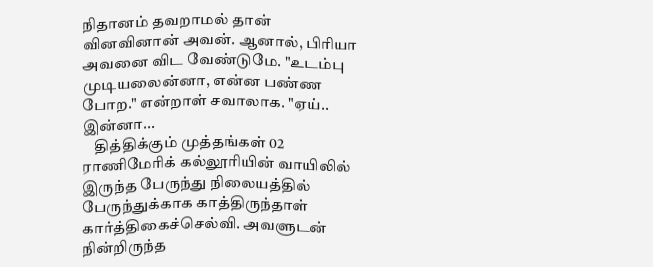நிதானம் தவறாமல் தான் வினவினான் அவன். ஆனால், பிரியா அவனை விட வேண்டுமே. "உடம்பு முடியலைன்னா, என்ன பண்ண போற." என்றாள் சவாலாக. "ஏய்.. இன்னா...
    தித்திக்கும் முத்தங்கள் 02                     ராணிமேரிக் கல்லூரியின் வாயிலில் இருந்த பேருந்து நிலையத்தில் பேருந்துக்காக காத்திருந்தாள் கார்த்திகைச்செல்வி. அவளுடன் நின்றிருந்த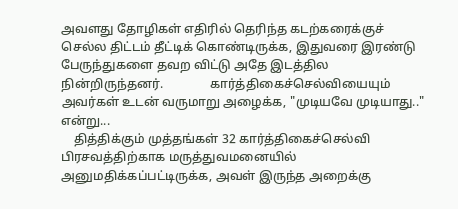அவளது தோழிகள் எதிரில் தெரிந்த கடற்கரைக்குச் செல்ல திட்டம் தீட்டிக் கொண்டிருக்க, இதுவரை இரண்டு பேருந்துகளை தவற விட்டு அதே இடத்தில நின்றிருந்தனர்.               கார்த்திகைச்செல்வியையும் அவர்கள் உடன் வருமாறு அழைக்க, "முடியவே முடியாது.." என்று...
    தித்திக்கும் முத்தங்கள் 32 கார்த்திகைச்செல்வி பிரசவத்திற்காக மருத்துவமனையில் அனுமதிக்கப்பட்டிருக்க, அவள் இருந்த அறைக்கு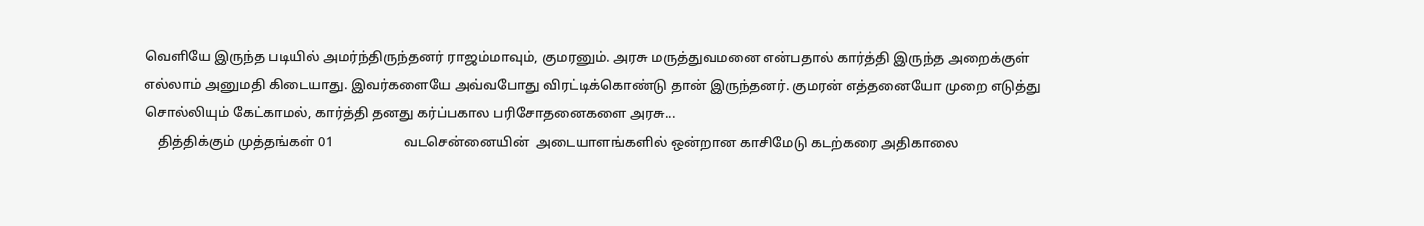வெளியே இருந்த படியில் அமர்ந்திருந்தனர் ராஜம்மாவும், குமரனும். அரசு மருத்துவமனை என்பதால் கார்த்தி இருந்த அறைக்குள் எல்லாம் அனுமதி கிடையாது. இவர்களையே அவ்வபோது விரட்டிக்கொண்டு தான் இருந்தனர். குமரன் எத்தனையோ முறை எடுத்து சொல்லியும் கேட்காமல், கார்த்தி தனது கர்ப்பகால பரிசோதனைகளை அரசு...
    தித்திக்கும் முத்தங்கள் 01                     வடசென்னையின்  அடையாளங்களில் ஒன்றான காசிமேடு கடற்கரை அதிகாலை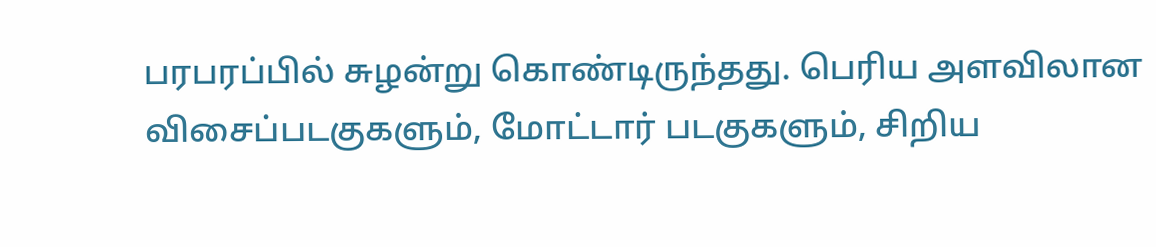பரபரப்பில் சுழன்று கொண்டிருந்தது. பெரிய அளவிலான விசைப்படகுகளும், மோட்டார் படகுகளும், சிறிய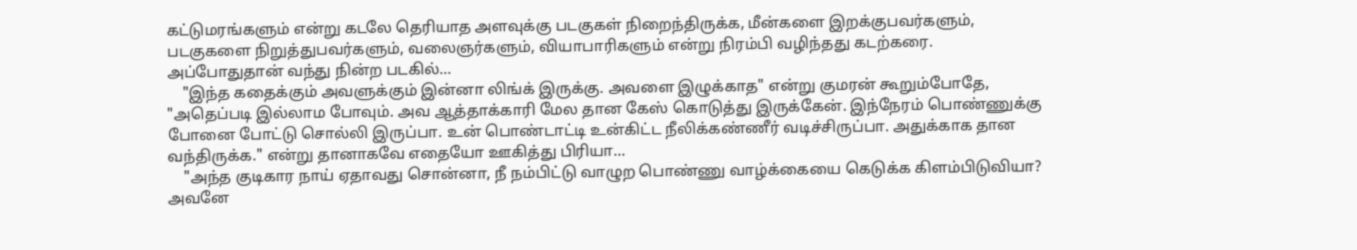கட்டுமரங்களும் என்று கடலே தெரியாத அளவுக்கு படகுகள் நிறைந்திருக்க, மீன்களை இறக்குபவர்களும், படகுகளை நிறுத்துபவர்களும், வலைஞர்களும், வியாபாரிகளும் என்று நிரம்பி வழிந்தது கடற்கரை.                  அப்போதுதான் வந்து நின்ற படகில்...
    "இந்த கதைக்கும் அவளுக்கும் இன்னா லிங்க் இருக்கு. அவளை இழுக்காத" என்று குமரன் கூறும்போதே, "அதெப்படி இல்லாம போவும். அவ ஆத்தாக்காரி மேல தான கேஸ் கொடுத்து இருக்கேன். இந்நேரம் பொண்ணுக்கு போனை போட்டு சொல்லி இருப்பா. உன் பொண்டாட்டி உன்கிட்ட நீலிக்கண்ணீர் வடிச்சிருப்பா. அதுக்காக தான வந்திருக்க." என்று தானாகவே எதையோ ஊகித்து பிரியா...
    "அந்த குடிகார நாய் ஏதாவது சொன்னா, நீ நம்பிட்டு வாழுற பொண்ணு வாழ்க்கையை கெடுக்க கிளம்பிடுவியா? அவனே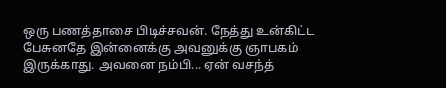ஒரு பணத்தாசை பிடிச்சவன். நேத்து உன்கிட்ட பேசுனதே இன்னைக்கு அவனுக்கு ஞாபகம் இருக்காது. அவனை நம்பி... ஏன் வசந்த்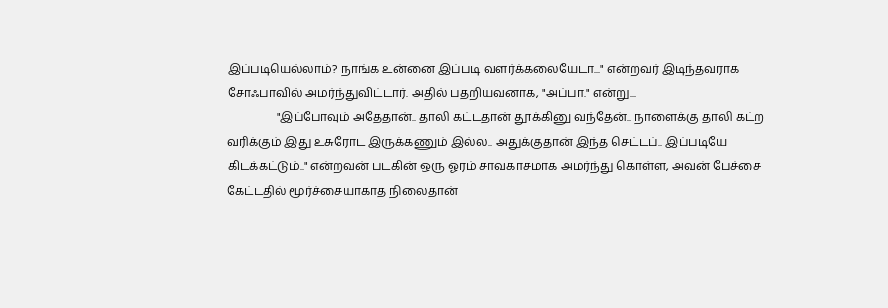இப்படியெல்லாம்? நாங்க உன்னை இப்படி வளர்க்கலையேடா..." என்றவர் இடிந்தவராக சோஃபாவில் அமர்ந்துவிட்டார். அதில் பதறியவனாக, "அப்பா." என்று...
                 "இப்போவும் அதேதான்.. தாலி கட்டதான் தூக்கினு வந்தேன்.. நாளைக்கு தாலி கட்ற வரிக்கும் இது உசுரோட இருக்கணும் இல்ல.. அதுக்குதான் இந்த செட்டப்.. இப்படியே கிடக்கட்டும்.." என்றவன் படகின் ஒரு ஓரம் சாவகாசமாக அமர்ந்து கொள்ள, அவன் பேச்சை கேட்டதில் மூர்ச்சையாகாத நிலைதான்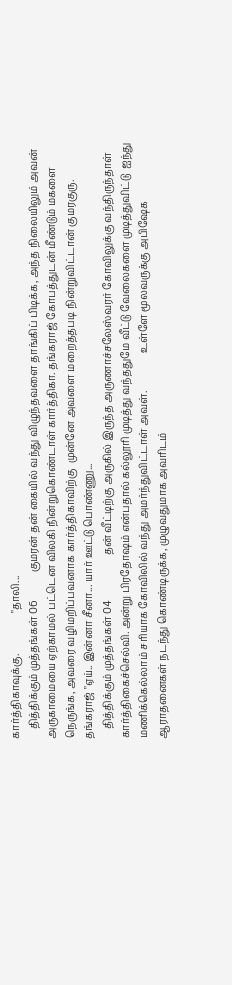கார்த்திகாவுக்கு.                "தாலி...
    தித்திக்கும் முத்தங்கள் 06           குமரன் தன் கையில் வந்து விழுந்தவளை தாங்கிப் பிடிக்க, அந்த நிலையிலும் அவன் அருகாமையை ஏற்காமல் பட்டென விலகி நின்றுகொண்டாள் கார்த்திகா. தங்கராஜ் கோபத்துடன் மீண்டும் மகளை நெருங்க, அவரை வழிமறிப்பவனாக கார்த்திகாவிற்கு  முன்னே அவளை மறைத்தபடி நின்றுவிட்டான் குமரகுரு.          தங்கராஜ் "ஏய்.. இன்னா சீனா... யார் ஊட்டு பொண்ணு...
    தித்திக்கும் முத்தங்கள் 04                  தன் வீட்டிற்கு அருகில் இருந்த அருணாச்சலேஸ்வரர் கோவிலுக்கு வந்திருந்தாள் கார்த்திகைச்செல்வி. அன்று பிரதோஷம் என்பதால் கல்லூரி முடித்து வந்ததுமே வீட்டு வேலைகளை முடித்துவிட்டு  ஐந்து மணிக்கெல்லாம் சரியாக கோவிலில் வந்து அமர்ந்துவிட்டாள் அவள்.               உள்ளே மூலவருக்கு அபிஷேக ஆராதனைகள் நடந்து கொண்டிருக்க, முழுவதுமாக அவரிடம்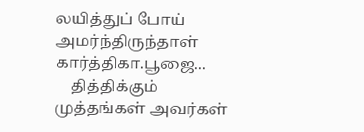லயித்துப் போய் அமர்ந்திருந்தாள் கார்த்திகா.பூஜை...
    தித்திக்கும் முத்தங்கள் அவர்கள்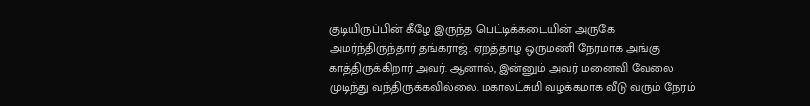குடியிருப்பின் கீழே இருந்த பெட்டிக்கடையின் அருகே அமர்ந்திருந்தார் தங்கராஜ். ஏறத்தாழ ஒருமணி நேரமாக அங்கு காத்திருக்கிறார் அவர். ஆனால், இன்னும் அவர் மனைவி வேலை முடிந்து வந்திருக்கவில்லை. மகாலட்சுமி வழக்கமாக வீடு வரும் நேரம்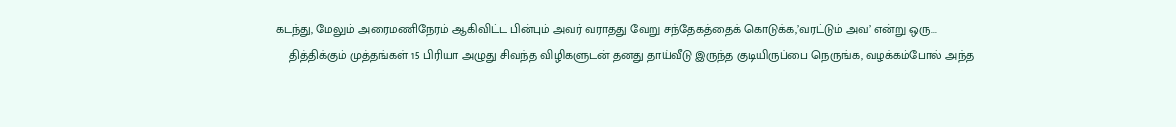கடந்து, மேலும் அரைமணிநேரம் ஆகிவிட்ட பின்பும் அவர் வராதது வேறு சந்தேகத்தைக் கொடுக்க,’வரட்டும் அவ’ என்று ஒரு...
    தித்திக்கும் முத்தங்கள் 15 பிரியா அழுது சிவந்த விழிகளுடன் தனது தாய்வீடு இருந்த குடியிருப்பை நெருங்க, வழக்கம்போல் அந்த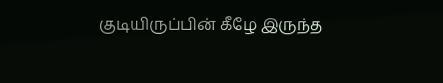குடியிருப்பின் கீழே இருந்த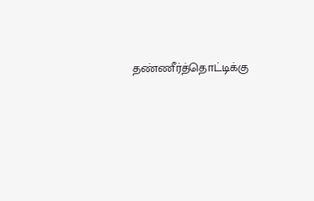தண்ணீர்த்தொட்டிக்கு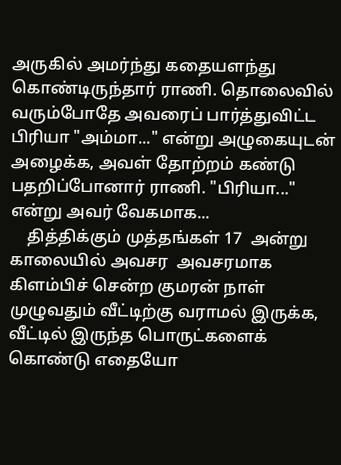அருகில் அமர்ந்து கதையளந்து கொண்டிருந்தார் ராணி. தொலைவில் வரும்போதே அவரைப் பார்த்துவிட்ட பிரியா "அம்மா..." என்று அழுகையுடன் அழைக்க, அவள் தோற்றம் கண்டு பதறிப்போனார் ராணி. "பிரியா..." என்று அவர் வேகமாக...
    தித்திக்கும் முத்தங்கள் 17  அன்று காலையில் அவசர  அவசரமாக கிளம்பிச் சென்ற குமரன் நாள் முழுவதும் வீட்டிற்கு வராமல் இருக்க, வீட்டில் இருந்த பொருட்களைக் கொண்டு எதையோ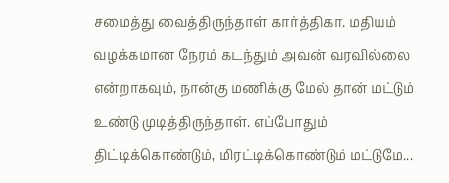சமைத்து வைத்திருந்தாள் கார்த்திகா. மதியம் வழக்கமான நேரம் கடந்தும் அவன் வரவில்லை என்றாகவும், நான்கு மணிக்கு மேல் தான் மட்டும் உண்டு முடித்திருந்தாள். எப்போதும் திட்டிக்கொண்டும், மிரட்டிக்கொண்டும் மட்டுமே...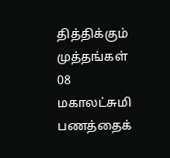தித்திக்கும் முத்தங்கள் 08 மகாலட்சுமி பணத்தைக்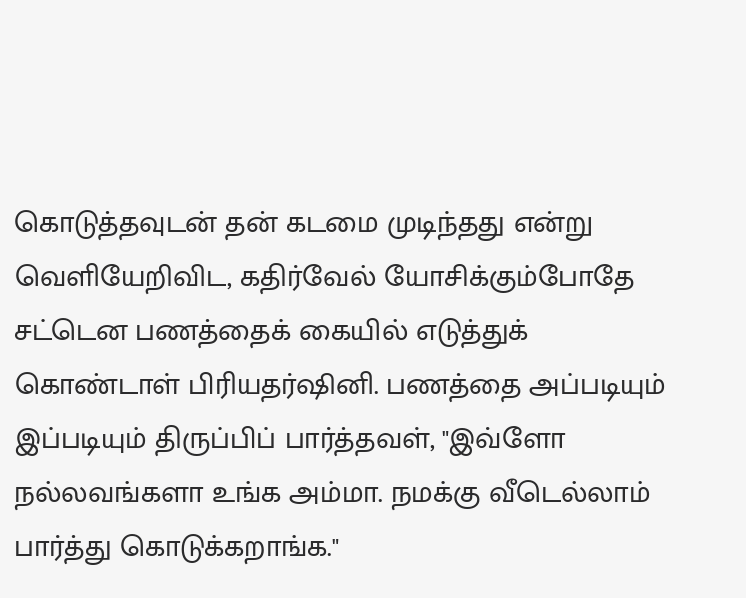கொடுத்தவுடன் தன் கடமை முடிந்தது என்று வெளியேறிவிட, கதிர்வேல் யோசிக்கும்போதே சட்டென பணத்தைக் கையில் எடுத்துக் கொண்டாள் பிரியதர்ஷினி. பணத்தை அப்படியும் இப்படியும் திருப்பிப் பார்த்தவள், "இவ்ளோ நல்லவங்களா உங்க அம்மா. நமக்கு வீடெல்லாம் பார்த்து கொடுக்கறாங்க."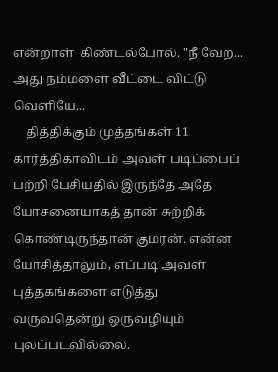என்றாள்  கிண்டல்போல். "நீ வேற... அது நம்மளை வீட்டை விட்டு வெளியே...
    தித்திக்கும் முத்தங்கள் 11 கார்த்திகாவிடம் அவள் படிப்பைப் பற்றி பேசியதில் இருந்தே அதே யோசனையாகத் தான் சுற்றிக் கொண்டிருந்தான் குமரன். என்ன யோசித்தாலும், எப்படி அவள் புத்தகங்களை எடுத்து வருவதென்று ஒருவழியும் புலப்படவில்லை.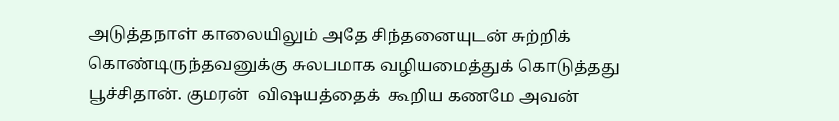அடுத்தநாள் காலையிலும் அதே சிந்தனையுடன் சுற்றிக் கொண்டிருந்தவனுக்கு சுலபமாக வழியமைத்துக் கொடுத்தது பூச்சிதான். குமரன்  விஷயத்தைக்  கூறிய கணமே அவன்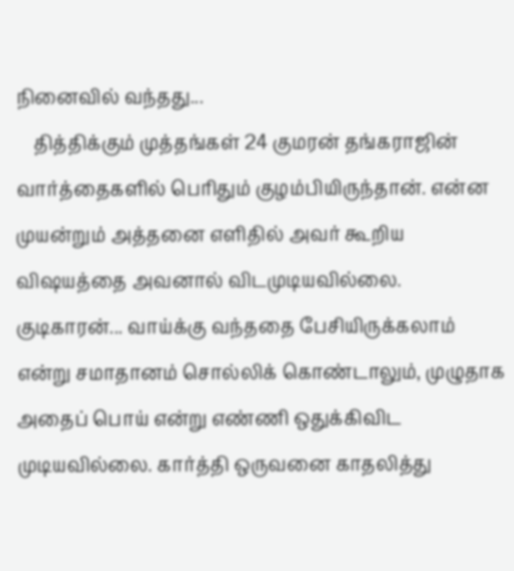நினைவில் வந்தது...
    தித்திக்கும் முத்தங்கள் 24 குமரன் தங்கராஜின் வார்த்தைகளில் பெரிதும் குழம்பியிருந்தான். என்ன முயன்றும் அத்தனை எளிதில் அவர் கூறிய விஷயத்தை அவனால் விடமுடியவில்லை. குடிகாரன்... வாய்க்கு வந்ததை பேசியிருக்கலாம் என்று சமாதானம் சொல்லிக் கொண்டாலும், முழுதாக அதைப் பொய் என்று எண்ணி ஒதுக்கிவிட முடியவில்லை. கார்த்தி ஒருவனை காதலித்து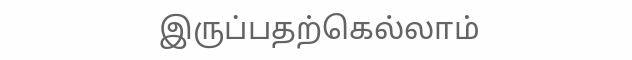இருப்பதற்கெல்லாம்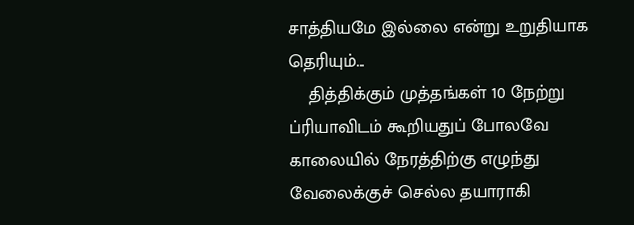சாத்தியமே இல்லை என்று உறுதியாக தெரியும்...
    தித்திக்கும் முத்தங்கள் 10 நேற்று ப்ரியாவிடம் கூறியதுப் போலவே காலையில் நேரத்திற்கு எழுந்து வேலைக்குச் செல்ல தயாராகி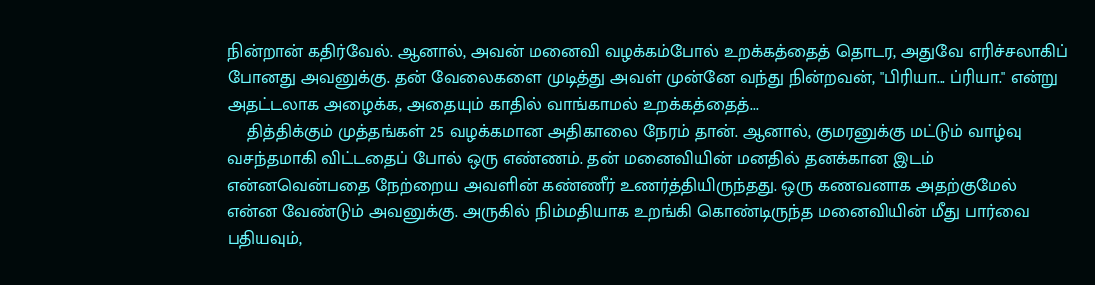நின்றான் கதிர்வேல். ஆனால், அவன் மனைவி வழக்கம்போல் உறக்கத்தைத் தொடர, அதுவே எரிச்சலாகிப் போனது அவனுக்கு. தன் வேலைகளை முடித்து அவள் முன்னே வந்து நின்றவன், "பிரியா... ப்ரியா." என்று அதட்டலாக அழைக்க, அதையும் காதில் வாங்காமல் உறக்கத்தைத்...
    தித்திக்கும் முத்தங்கள் 25 வழக்கமான அதிகாலை நேரம் தான். ஆனால், குமரனுக்கு மட்டும் வாழ்வு வசந்தமாகி விட்டதைப் போல் ஒரு எண்ணம். தன் மனைவியின் மனதில் தனக்கான இடம் என்னவென்பதை நேற்றைய அவளின் கண்ணீர் உணர்த்தியிருந்தது. ஒரு கணவனாக அதற்குமேல் என்ன வேண்டும் அவனுக்கு. அருகில் நிம்மதியாக உறங்கி கொண்டிருந்த மனைவியின் மீது பார்வை பதியவும்,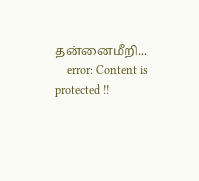தன்னைமீறி...
    error: Content is protected !!